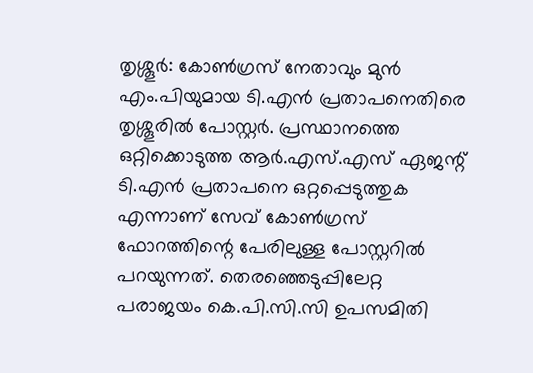തൃശ്ശൂർ: കോൺഗ്രസ് നേതാവും മുൻ എം.പിയുമായ ടി.എൻ പ്രതാപനെതിരെ തൃശ്ശൂരിൽ പോസ്റ്റർ. പ്രസ്ഥാനത്തെ ഒറ്റിക്കൊടുത്ത ആർ.എസ്.എസ് ഏജന്റ് ടി.എൻ പ്രതാപനെ ഒറ്റപ്പെടുത്തുക എന്നാണ് സേവ് കോൺഗ്രസ് ഫോറത്തിന്റെ പേരിലുള്ള പോസ്റ്ററിൽ പറയുന്നത്. തെരഞ്ഞെടുപ്പിലേറ്റ പരാജയം കെ.പി.സി.സി ഉപസമിതി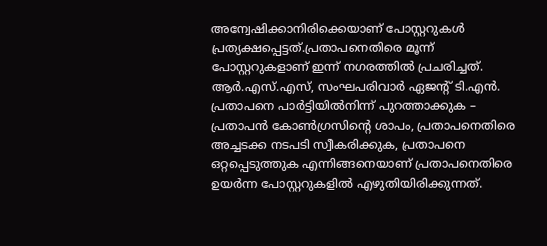അന്വേഷിക്കാനിരിക്കെയാണ് പോസ്റ്ററുകൾ പ്രത്യക്ഷപ്പെട്ടത്.പ്രതാപനെതിരെ മൂന്ന് പോസ്റ്ററുകളാണ് ഇന്ന് നഗരത്തിൽ പ്രചരിച്ചത്. ആർ.എസ്.എസ്, സംഘപരിവാർ ഏജന്റ് ടി.എൻ. പ്രതാപനെ പാർട്ടിയിൽനിന്ന് പുറത്താക്കുക – പ്രതാപൻ കോൺഗ്രസിന്റെ ശാപം, പ്രതാപനെതിരെ അച്ചടക്ക നടപടി സ്വീകരിക്കുക, പ്രതാപനെ ഒറ്റപ്പെടുത്തുക എന്നിങ്ങനെയാണ് പ്രതാപനെതിരെ ഉയർന്ന പോസ്റ്ററുകളിൽ എഴുതിയിരിക്കുന്നത്.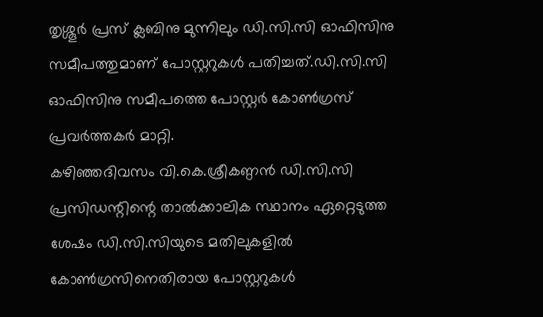തൃശ്ശൂർ പ്രസ് ക്ലബിനു മുന്നിലും ഡി.സി.സി ഓഫിസിനു സമീപത്തുമാണ് പോസ്റ്ററുകൾ പതിച്ചത്.ഡി.സി.സി ഓഫിസിനു സമീപത്തെ പോസ്റ്റർ കോൺഗ്രസ് പ്രവർത്തകർ മാറ്റി.
കഴിഞ്ഞദിവസം വി.കെ.ശ്രീകണ്ഠൻ ഡി.സി.സി പ്രസിഡന്റിന്റെ താൽക്കാലിക സ്ഥാനം ഏറ്റെടുത്ത ശേഷം ഡി.സി.സിയുടെ മതിലുകളിൽ കോൺഗ്രസിനെതിരായ പോസ്റ്ററുകൾ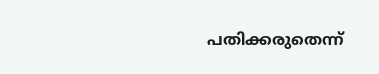പതിക്കരുതെന്ന്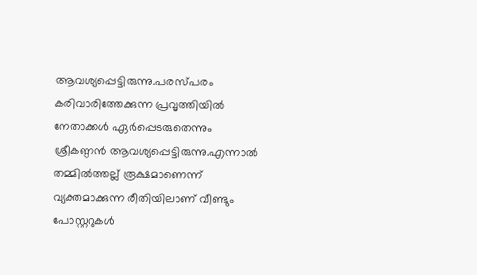ആവശ്യപ്പെട്ടിരുന്നു.പരസ്പരം കരിവാരിത്തേക്കുന്ന പ്രവൃത്തിയിൽ നേതാക്കൾ ഏർപ്പെടരുതെന്നും ശ്രീകണ്ഠൻ ആവശ്യപ്പെട്ടിരുന്നു.എന്നാൽ തമ്മിൽത്തല്ല് രൂക്ഷമാണെന്ന് വ്യക്തമാക്കുന്ന രീതിയിലാണ് വീണ്ടും പോസ്റ്ററുകൾ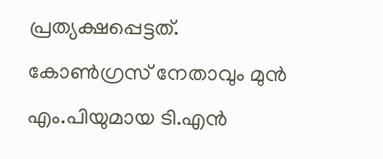പ്രത്യക്ഷപ്പെട്ടത്.
കോൺഗ്രസ് നേതാവും മുൻ എം.പിയുമായ ടി.എൻ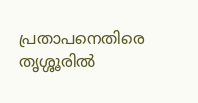പ്രതാപനെതിരെ തൃശ്ശൂരിൽ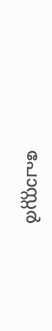പോസ്റ്റർ